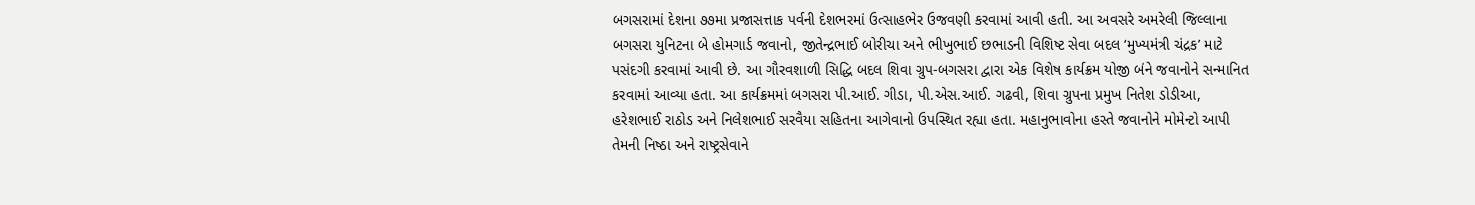બગસરામાં દેશના ૭૭મા પ્રજાસત્તાક પર્વની દેશભરમાં ઉત્સાહભેર ઉજવણી કરવામાં આવી હતી. આ અવસરે અમરેલી જિલ્લાના બગસરા યુનિટના બે હોમગાર્ડ જવાનો, જીતેન્દ્રભાઈ બોરીચા અને ભીખુભાઈ છભાડની વિશિષ્ટ સેવા બદલ ‘મુખ્યમંત્રી ચંદ્રક’ માટે પસંદગી કરવામાં આવી છે. આ ગૌરવશાળી સિદ્ધિ બદલ શિવા ગ્રુપ-બગસરા દ્વારા એક વિશેષ કાર્યક્રમ યોજી બંને જવાનોને સન્માનિત કરવામાં આવ્યા હતા. આ કાર્યક્રમમાં બગસરા પી.આઈ. ગીડા, પી.એસ.આઈ. ગઢવી, શિવા ગ્રુપના પ્રમુખ નિતેશ ડોડીઆ, હરેશભાઈ રાઠોડ અને નિલેશભાઈ સરવૈયા સહિતના આગેવાનો ઉપસ્થિત રહ્યા હતા. મહાનુભાવોના હસ્તે જવાનોને મોમેન્ટો આપી તેમની નિષ્ઠા અને રાષ્ટ્રસેવાને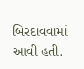બિરદાવવામાં આવી હતી.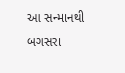આ સન્માનથી બગસરા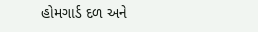હોમગાર્ડ દળ અને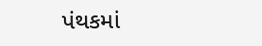પંથકમાં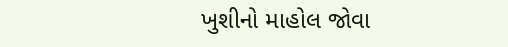ખુશીનો માહોલ જોવા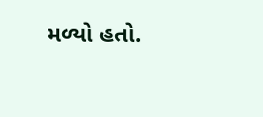મળ્યો હતો.